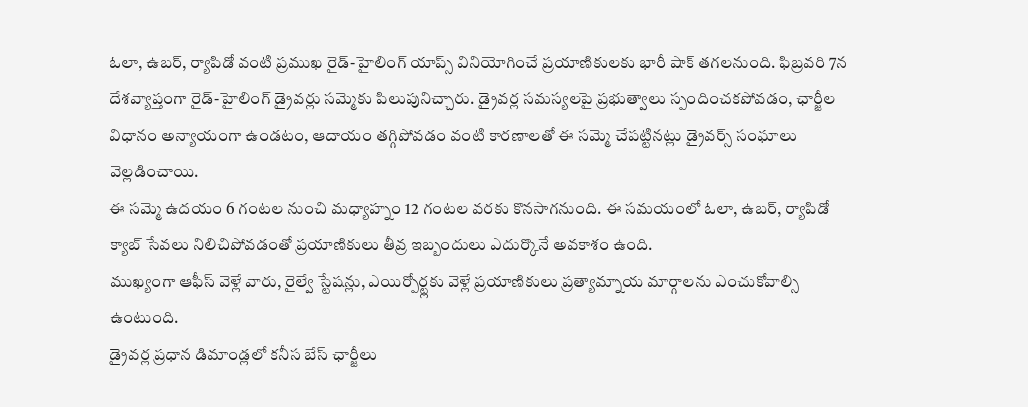ఓలా, ఉబర్, ర్యాపిడో వంటి ప్రముఖ రైడ్-హైలింగ్ యాప్స్ వినియోగించే ప్రయాణికులకు భారీ షాక్ తగలనుంది. ఫిబ్రవరి 7న దేశవ్యాప్తంగా రైడ్-హైలింగ్ డ్రైవర్లు సమ్మెకు పిలుపునిచ్చారు. డ్రైవర్ల సమస్యలపై ప్రభుత్వాలు స్పందించకపోవడం, ఛార్జీల విధానం అన్యాయంగా ఉండటం, ఆదాయం తగ్గిపోవడం వంటి కారణాలతో ఈ సమ్మె చేపట్టినట్లు డ్రైవర్స్ సంఘాలు వెల్లడించాయి.
ఈ సమ్మె ఉదయం 6 గంటల నుంచి మధ్యాహ్నం 12 గంటల వరకు కొనసాగనుంది. ఈ సమయంలో ఓలా, ఉబర్, ర్యాపిడో క్యాబ్ సేవలు నిలిచిపోవడంతో ప్రయాణికులు తీవ్ర ఇబ్బందులు ఎదుర్కొనే అవకాశం ఉంది.
ముఖ్యంగా ఆఫీస్ వెళ్లే వారు, రైల్వే స్టేషన్లు, ఎయిర్పోర్ట్లకు వెళ్లే ప్రయాణికులు ప్రత్యామ్నాయ మార్గాలను ఎంచుకోవాల్సి ఉంటుంది.
డ్రైవర్ల ప్రధాన డిమాండ్లలో కనీస బేస్ ఛార్జీలు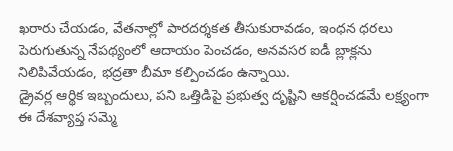ఖరారు చేయడం, వేతనాల్లో పారదర్శకత తీసుకురావడం, ఇంధన ధరలు పెరుగుతున్న నేపథ్యంలో ఆదాయం పెంచడం, అనవసర ఐడీ బ్లాక్లను నిలిపివేయడం, భద్రతా బీమా కల్పించడం ఉన్నాయి.
డ్రైవర్ల ఆర్థిక ఇబ్బందులు, పని ఒత్తిడిపై ప్రభుత్వ దృష్టిని ఆకర్షించడమే లక్ష్యంగా ఈ దేశవ్యాప్త సమ్మె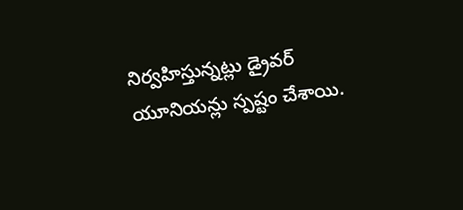నిర్వహిస్తున్నట్లు డ్రైవర్ యూనియన్లు స్పష్టం చేశాయి.